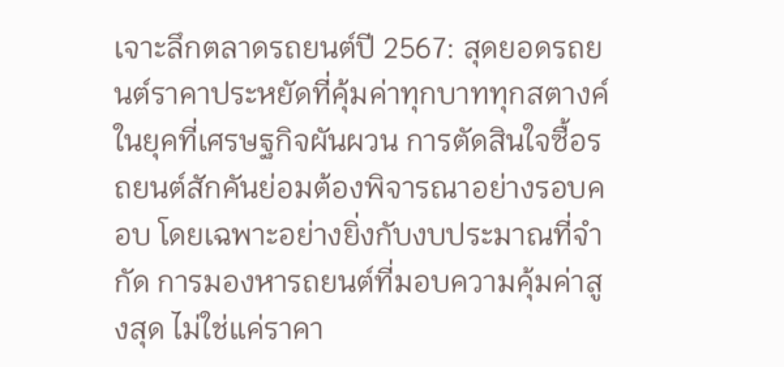เจาะลึกตลาดรถยนต์ปี 2567: สุดยอดรถยนต์ราคาประหยัดที่คุ้มค่าทุกบาททุกสตางค์
ในยุคที่เศรษฐกิจผันผวน การตัดสินใจซื้อรถยนต์สักคันย่อมต้องพิจารณาอย่างรอบคอบ โดยเฉพาะอย่างยิ่งกับงบประมาณที่จำกัด การมองหารถยนต์ที่มอบความคุ้มค่าสูงสุด ไม่ใช่แค่ราคา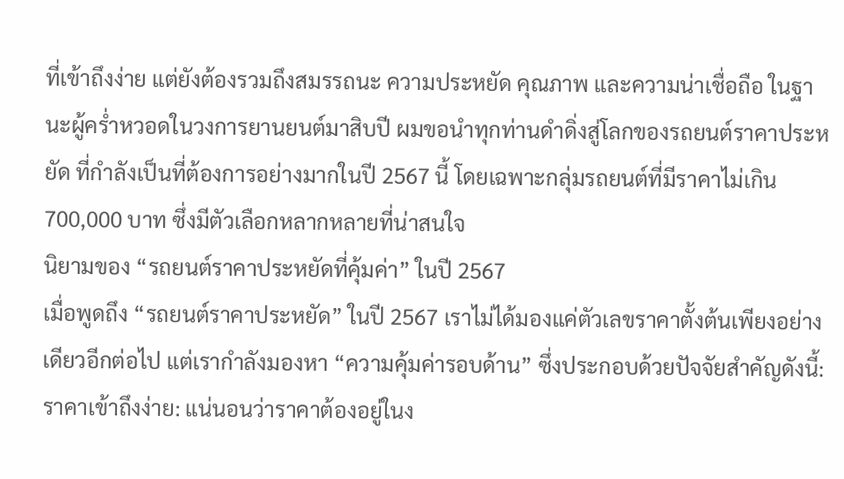ที่เข้าถึงง่าย แต่ยังต้องรวมถึงสมรรถนะ ความประหยัด คุณภาพ และความน่าเชื่อถือ ในฐานะผู้คร่ำหวอดในวงการยานยนต์มาสิบปี ผมขอนำทุกท่านดำดิ่งสู่โลกของรถยนต์ราคาประหยัด ที่กำลังเป็นที่ต้องการอย่างมากในปี 2567 นี้ โดยเฉพาะกลุ่มรถยนต์ที่มีราคาไม่เกิน 700,000 บาท ซึ่งมีตัวเลือกหลากหลายที่น่าสนใจ
นิยามของ “รถยนต์ราคาประหยัดที่คุ้มค่า” ในปี 2567
เมื่อพูดถึง “รถยนต์ราคาประหยัด” ในปี 2567 เราไม่ได้มองแค่ตัวเลขราคาตั้งต้นเพียงอย่างเดียวอีกต่อไป แต่เรากำลังมองหา “ความคุ้มค่ารอบด้าน” ซึ่งประกอบด้วยปัจจัยสำคัญดังนี้:
ราคาเข้าถึงง่าย: แน่นอนว่าราคาต้องอยู่ในง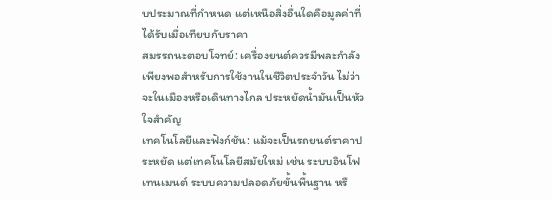บประมาณที่กำหนด แต่เหนือสิ่งอื่นใดคือมูลค่าที่ได้รับเมื่อเทียบกับราคา
สมรรถนะตอบโจทย์: เครื่องยนต์ควรมีพละกำลังเพียงพอสำหรับการใช้งานในชีวิตประจำวัน ไม่ว่าจะในเมืองหรือเดินทางไกล ประหยัดน้ำมันเป็นหัวใจสำคัญ
เทคโนโลยีและฟังก์ชัน: แม้จะเป็นรถยนต์ราคาประหยัด แต่เทคโนโลยีสมัยใหม่ เช่น ระบบอินโฟเทนเมนต์ ระบบความปลอดภัยขั้นพื้นฐาน หรื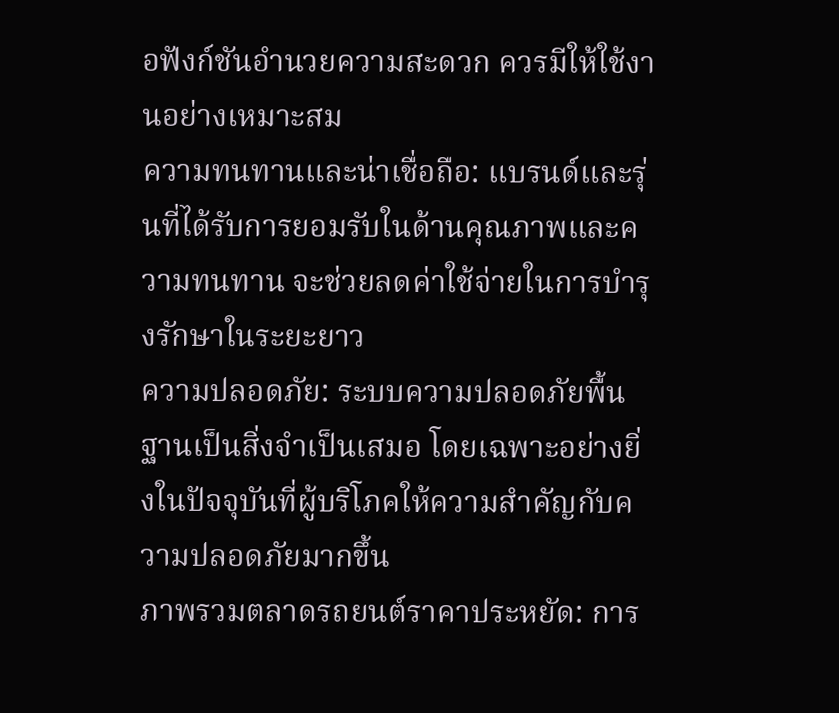อฟังก์ชันอำนวยความสะดวก ควรมีให้ใช้งานอย่างเหมาะสม
ความทนทานและน่าเชื่อถือ: แบรนด์และรุ่นที่ได้รับการยอมรับในด้านคุณภาพและความทนทาน จะช่วยลดค่าใช้จ่ายในการบำรุงรักษาในระยะยาว
ความปลอดภัย: ระบบความปลอดภัยพื้นฐานเป็นสิ่งจำเป็นเสมอ โดยเฉพาะอย่างยิ่งในปัจจุบันที่ผู้บริโภคให้ความสำคัญกับความปลอดภัยมากขึ้น
ภาพรวมตลาดรถยนต์ราคาประหยัด: การ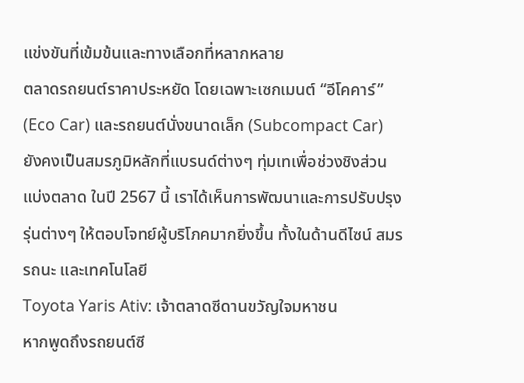แข่งขันที่เข้มข้นและทางเลือกที่หลากหลาย
ตลาดรถยนต์ราคาประหยัด โดยเฉพาะเซกเมนต์ “อีโคคาร์” (Eco Car) และรถยนต์นั่งขนาดเล็ก (Subcompact Car) ยังคงเป็นสมรภูมิหลักที่แบรนด์ต่างๆ ทุ่มเทเพื่อช่วงชิงส่วนแบ่งตลาด ในปี 2567 นี้ เราได้เห็นการพัฒนาและการปรับปรุงรุ่นต่างๆ ให้ตอบโจทย์ผู้บริโภคมากยิ่งขึ้น ทั้งในด้านดีไซน์ สมรรถนะ และเทคโนโลยี
Toyota Yaris Ativ: เจ้าตลาดซีดานขวัญใจมหาชน
หากพูดถึงรถยนต์ซี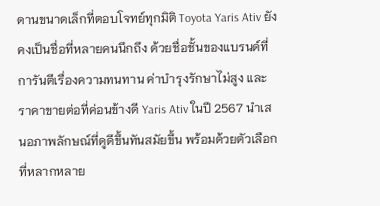ดานขนาดเล็กที่ตอบโจทย์ทุกมิติ Toyota Yaris Ativ ยังคงเป็นชื่อที่หลายคนนึกถึง ด้วยชื่อชั้นของแบรนด์ที่การันตีเรื่องความทนทาน ค่าบำรุงรักษาไม่สูง และราคาขายต่อที่ค่อนข้างดี Yaris Ativ ในปี 2567 นำเสนอภาพลักษณ์ที่ดูดีขึ้นทันสมัยขึ้น พร้อมด้วยตัวเลือกที่หลากหลาย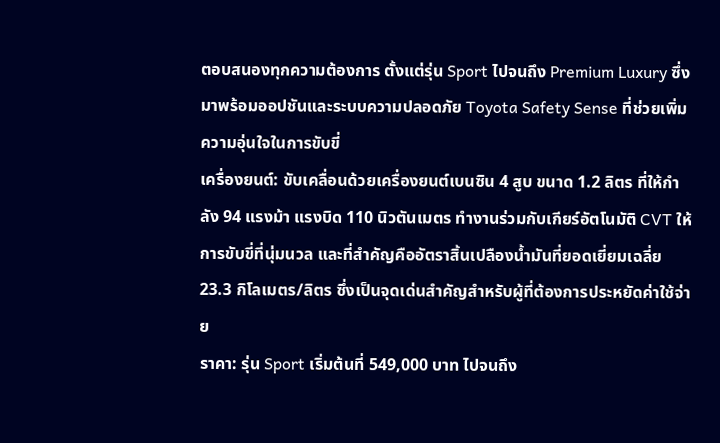ตอบสนองทุกความต้องการ ตั้งแต่รุ่น Sport ไปจนถึง Premium Luxury ซึ่งมาพร้อมออปชันและระบบความปลอดภัย Toyota Safety Sense ที่ช่วยเพิ่มความอุ่นใจในการขับขี่
เครื่องยนต์: ขับเคลื่อนด้วยเครื่องยนต์เบนซิน 4 สูบ ขนาด 1.2 ลิตร ที่ให้กำลัง 94 แรงม้า แรงบิด 110 นิวตันเมตร ทำงานร่วมกับเกียร์อัตโนมัติ CVT ให้การขับขี่ที่นุ่มนวล และที่สำคัญคืออัตราสิ้นเปลืองน้ำมันที่ยอดเยี่ยมเฉลี่ย 23.3 กิโลเมตร/ลิตร ซึ่งเป็นจุดเด่นสำคัญสำหรับผู้ที่ต้องการประหยัดค่าใช้จ่าย
ราคา: รุ่น Sport เริ่มต้นที่ 549,000 บาท ไปจนถึง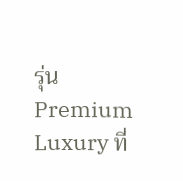รุ่น Premium Luxury ที่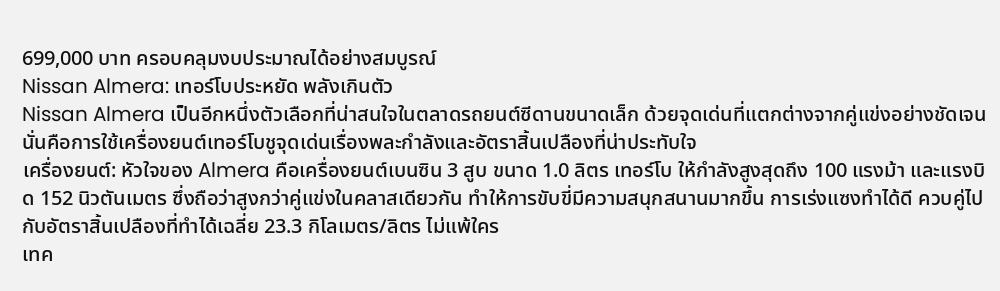699,000 บาท ครอบคลุมงบประมาณได้อย่างสมบูรณ์
Nissan Almera: เทอร์โบประหยัด พลังเกินตัว
Nissan Almera เป็นอีกหนึ่งตัวเลือกที่น่าสนใจในตลาดรถยนต์ซีดานขนาดเล็ก ด้วยจุดเด่นที่แตกต่างจากคู่แข่งอย่างชัดเจน นั่นคือการใช้เครื่องยนต์เทอร์โบชูจุดเด่นเรื่องพละกำลังและอัตราสิ้นเปลืองที่น่าประทับใจ
เครื่องยนต์: หัวใจของ Almera คือเครื่องยนต์เบนซิน 3 สูบ ขนาด 1.0 ลิตร เทอร์โบ ให้กำลังสูงสุดถึง 100 แรงม้า และแรงบิด 152 นิวตันเมตร ซึ่งถือว่าสูงกว่าคู่แข่งในคลาสเดียวกัน ทำให้การขับขี่มีความสนุกสนานมากขึ้น การเร่งแซงทำได้ดี ควบคู่ไปกับอัตราสิ้นเปลืองที่ทำได้เฉลี่ย 23.3 กิโลเมตร/ลิตร ไม่แพ้ใคร
เทค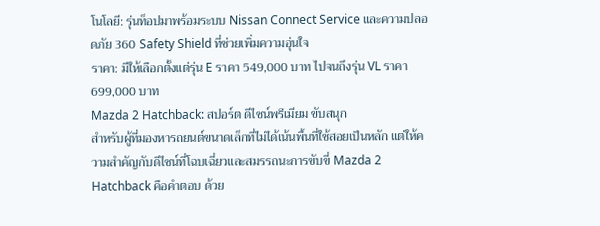โนโลยี: รุ่นท็อปมาพร้อมระบบ Nissan Connect Service และความปลอดภัย 360 Safety Shield ที่ช่วยเพิ่มความอุ่นใจ
ราคา: มีให้เลือกตั้งแต่รุ่น E ราคา 549,000 บาท ไปจนถึงรุ่น VL ราคา 699,000 บาท
Mazda 2 Hatchback: สปอร์ต ดีไซน์พรีเมียม ขับสนุก
สำหรับผู้ที่มองหารถยนต์ขนาดเล็กที่ไม่ได้เน้นพื้นที่ใช้สอยเป็นหลัก แต่ให้ความสำคัญกับดีไซน์ที่โฉบเฉี่ยวและสมรรถนะการขับขี่ Mazda 2 Hatchback คือคำตอบ ด้วย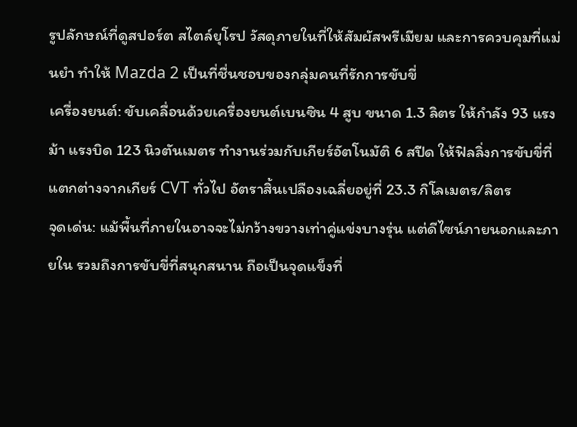รูปลักษณ์ที่ดูสปอร์ต สไตล์ยุโรป วัสดุภายในที่ให้สัมผัสพรีเมียม และการควบคุมที่แม่นยำ ทำให้ Mazda 2 เป็นที่ชื่นชอบของกลุ่มคนที่รักการขับขี่
เครื่องยนต์: ขับเคลื่อนด้วยเครื่องยนต์เบนซิน 4 สูบ ขนาด 1.3 ลิตร ให้กำลัง 93 แรงม้า แรงบิด 123 นิวตันเมตร ทำงานร่วมกับเกียร์อัตโนมัติ 6 สปีด ให้ฟิลลิ่งการขับขี่ที่แตกต่างจากเกียร์ CVT ทั่วไป อัตราสิ้นเปลืองเฉลี่ยอยู่ที่ 23.3 กิโลเมตร/ลิตร
จุดเด่น: แม้พื้นที่ภายในอาจจะไม่กว้างขวางเท่าคู่แข่งบางรุ่น แต่ดีไซน์ภายนอกและภายใน รวมถึงการขับขี่ที่สนุกสนาน ถือเป็นจุดแข็งที่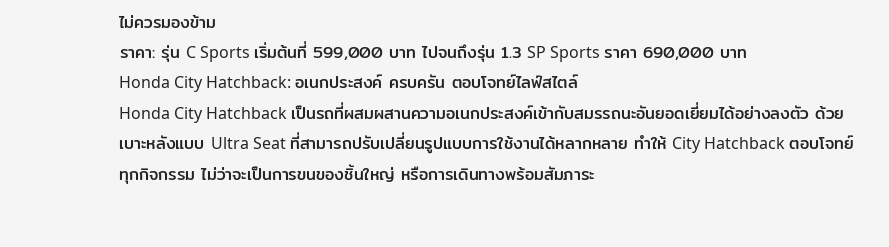ไม่ควรมองข้าม
ราคา: รุ่น C Sports เริ่มต้นที่ 599,000 บาท ไปจนถึงรุ่น 1.3 SP Sports ราคา 690,000 บาท
Honda City Hatchback: อเนกประสงค์ ครบครัน ตอบโจทย์ไลฟ์สไตล์
Honda City Hatchback เป็นรถที่ผสมผสานความอเนกประสงค์เข้ากับสมรรถนะอันยอดเยี่ยมได้อย่างลงตัว ด้วยเบาะหลังแบบ Ultra Seat ที่สามารถปรับเปลี่ยนรูปแบบการใช้งานได้หลากหลาย ทำให้ City Hatchback ตอบโจทย์ทุกกิจกรรม ไม่ว่าจะเป็นการขนของชิ้นใหญ่ หรือการเดินทางพร้อมสัมภาระ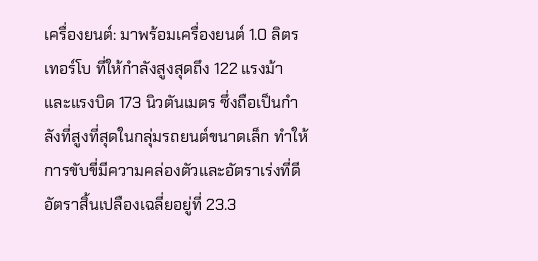เครื่องยนต์: มาพร้อมเครื่องยนต์ 1.0 ลิตร เทอร์โบ ที่ให้กำลังสูงสุดถึง 122 แรงม้า และแรงบิด 173 นิวตันเมตร ซึ่งถือเป็นกำลังที่สูงที่สุดในกลุ่มรถยนต์ขนาดเล็ก ทำให้การขับขี่มีความคล่องตัวและอัตราเร่งที่ดี อัตราสิ้นเปลืองเฉลี่ยอยู่ที่ 23.3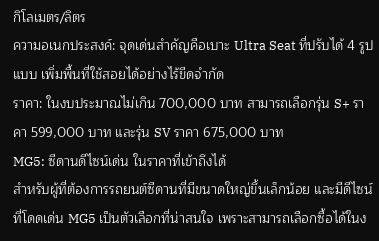กิโลเมตร/ลิตร
ความอเนกประสงค์: จุดเด่นสำคัญคือเบาะ Ultra Seat ที่ปรับได้ 4 รูปแบบ เพิ่มพื้นที่ใช้สอยได้อย่างไร้ขีดจำกัด
ราคา: ในงบประมาณไม่เกิน 700,000 บาท สามารถเลือกรุ่น S+ ราคา 599,000 บาท และรุ่น SV ราคา 675,000 บาท
MG5: ซีดานดีไซน์เด่น ในราคาที่เข้าถึงได้
สำหรับผู้ที่ต้องการรถยนต์ซีดานที่มีขนาดใหญ่ขึ้นเล็กน้อย และมีดีไซน์ที่โดดเด่น MG5 เป็นตัวเลือกที่น่าสนใจ เพราะสามารถเลือกซื้อได้ในง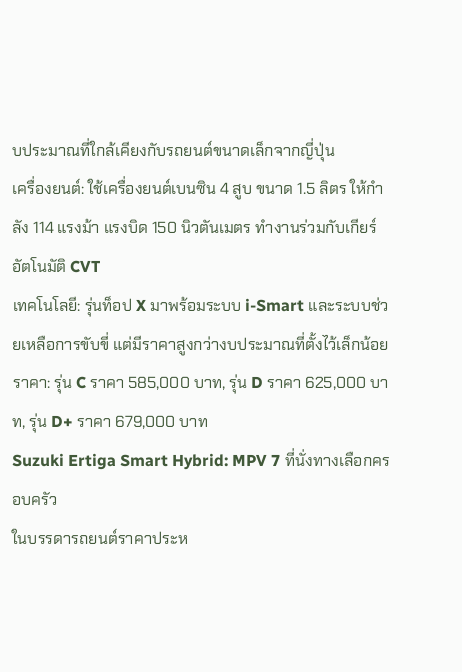บประมาณที่ใกล้เคียงกับรถยนต์ขนาดเล็กจากญี่ปุ่น
เครื่องยนต์: ใช้เครื่องยนต์เบนซิน 4 สูบ ขนาด 1.5 ลิตร ให้กำลัง 114 แรงม้า แรงบิด 150 นิวตันเมตร ทำงานร่วมกับเกียร์อัตโนมัติ CVT
เทคโนโลยี: รุ่นท็อป X มาพร้อมระบบ i-Smart และระบบช่วยเหลือการขับขี่ แต่มีราคาสูงกว่างบประมาณที่ตั้งไว้เล็กน้อย
ราคา: รุ่น C ราคา 585,000 บาท, รุ่น D ราคา 625,000 บาท, รุ่น D+ ราคา 679,000 บาท
Suzuki Ertiga Smart Hybrid: MPV 7 ที่นั่งทางเลือกครอบครัว
ในบรรดารถยนต์ราคาประห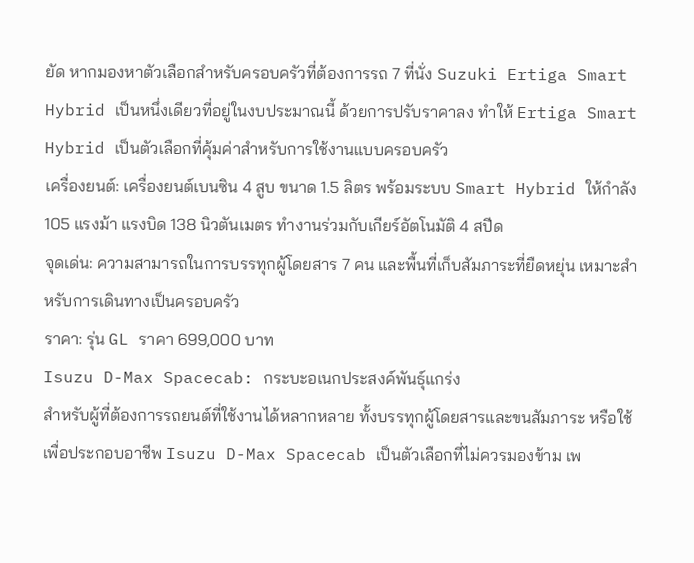ยัด หากมองหาตัวเลือกสำหรับครอบครัวที่ต้องการรถ 7 ที่นั่ง Suzuki Ertiga Smart Hybrid เป็นหนึ่งเดียวที่อยู่ในงบประมาณนี้ ด้วยการปรับราคาลง ทำให้ Ertiga Smart Hybrid เป็นตัวเลือกที่คุ้มค่าสำหรับการใช้งานแบบครอบครัว
เครื่องยนต์: เครื่องยนต์เบนซิน 4 สูบ ขนาด 1.5 ลิตร พร้อมระบบ Smart Hybrid ให้กำลัง 105 แรงม้า แรงบิด 138 นิวตันเมตร ทำงานร่วมกับเกียร์อัตโนมัติ 4 สปีด
จุดเด่น: ความสามารถในการบรรทุกผู้โดยสาร 7 คน และพื้นที่เก็บสัมภาระที่ยืดหยุ่น เหมาะสำหรับการเดินทางเป็นครอบครัว
ราคา: รุ่น GL ราคา 699,000 บาท
Isuzu D-Max Spacecab: กระบะอเนกประสงค์พันธุ์แกร่ง
สำหรับผู้ที่ต้องการรถยนต์ที่ใช้งานได้หลากหลาย ทั้งบรรทุกผู้โดยสารและขนสัมภาระ หรือใช้เพื่อประกอบอาชีพ Isuzu D-Max Spacecab เป็นตัวเลือกที่ไม่ควรมองข้าม เพ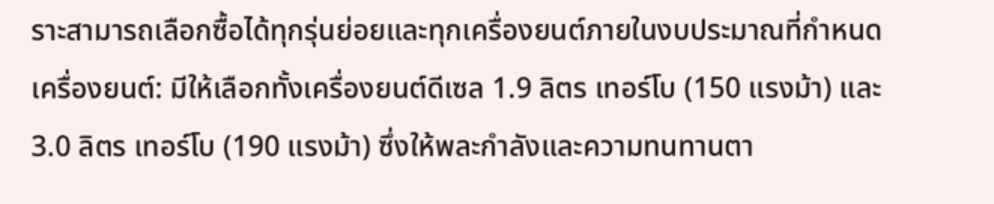ราะสามารถเลือกซื้อได้ทุกรุ่นย่อยและทุกเครื่องยนต์ภายในงบประมาณที่กำหนด
เครื่องยนต์: มีให้เลือกทั้งเครื่องยนต์ดีเซล 1.9 ลิตร เทอร์โบ (150 แรงม้า) และ 3.0 ลิตร เทอร์โบ (190 แรงม้า) ซึ่งให้พละกำลังและความทนทานตา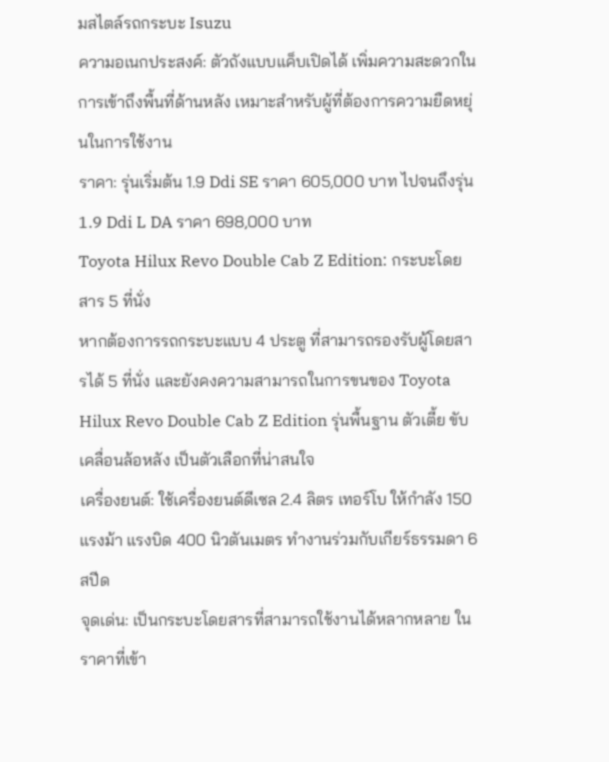มสไตล์รถกระบะ Isuzu
ความอเนกประสงค์: ตัวถังแบบแค็บเปิดได้ เพิ่มความสะดวกในการเข้าถึงพื้นที่ด้านหลัง เหมาะสำหรับผู้ที่ต้องการความยืดหยุ่นในการใช้งาน
ราคา: รุ่นเริ่มต้น 1.9 Ddi SE ราคา 605,000 บาท ไปจนถึงรุ่น 1.9 Ddi L DA ราคา 698,000 บาท
Toyota Hilux Revo Double Cab Z Edition: กระบะโดยสาร 5 ที่นั่ง
หากต้องการรถกระบะแบบ 4 ประตู ที่สามารถรองรับผู้โดยสารได้ 5 ที่นั่ง และยังคงความสามารถในการขนของ Toyota Hilux Revo Double Cab Z Edition รุ่นพื้นฐาน ตัวเตี้ย ขับเคลื่อนล้อหลัง เป็นตัวเลือกที่น่าสนใจ
เครื่องยนต์: ใช้เครื่องยนต์ดีเซล 2.4 ลิตร เทอร์โบ ให้กำลัง 150 แรงม้า แรงบิด 400 นิวตันเมตร ทำงานร่วมกับเกียร์ธรรมดา 6 สปีด
จุดเด่น: เป็นกระบะโดยสารที่สามารถใช้งานได้หลากหลาย ในราคาที่เข้า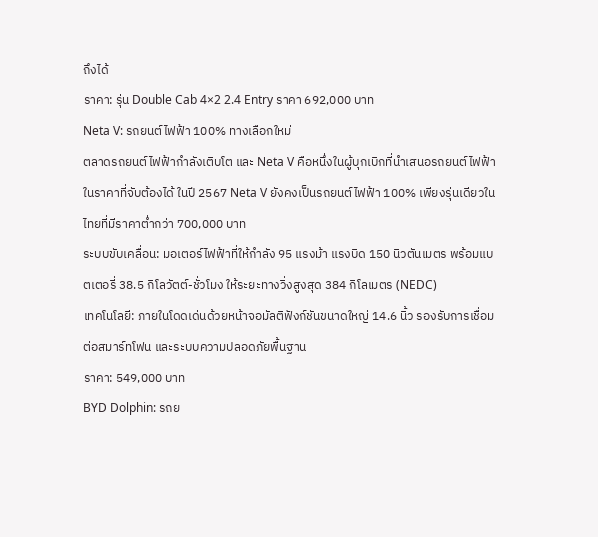ถึงได้
ราคา: รุ่น Double Cab 4×2 2.4 Entry ราคา 692,000 บาท
Neta V: รถยนต์ไฟฟ้า 100% ทางเลือกใหม่
ตลาดรถยนต์ไฟฟ้ากำลังเติบโต และ Neta V คือหนึ่งในผู้บุกเบิกที่นำเสนอรถยนต์ไฟฟ้าในราคาที่จับต้องได้ ในปี 2567 Neta V ยังคงเป็นรถยนต์ไฟฟ้า 100% เพียงรุ่นเดียวในไทยที่มีราคาต่ำกว่า 700,000 บาท
ระบบขับเคลื่อน: มอเตอร์ไฟฟ้าที่ให้กำลัง 95 แรงม้า แรงบิด 150 นิวตันเมตร พร้อมแบตเตอรี่ 38.5 กิโลวัตต์-ชั่วโมง ให้ระยะทางวิ่งสูงสุด 384 กิโลเมตร (NEDC)
เทคโนโลยี: ภายในโดดเด่นด้วยหน้าจอมัลติฟังก์ชันขนาดใหญ่ 14.6 นิ้ว รองรับการเชื่อมต่อสมาร์ทโฟน และระบบความปลอดภัยพื้นฐาน
ราคา: 549,000 บาท
BYD Dolphin: รถย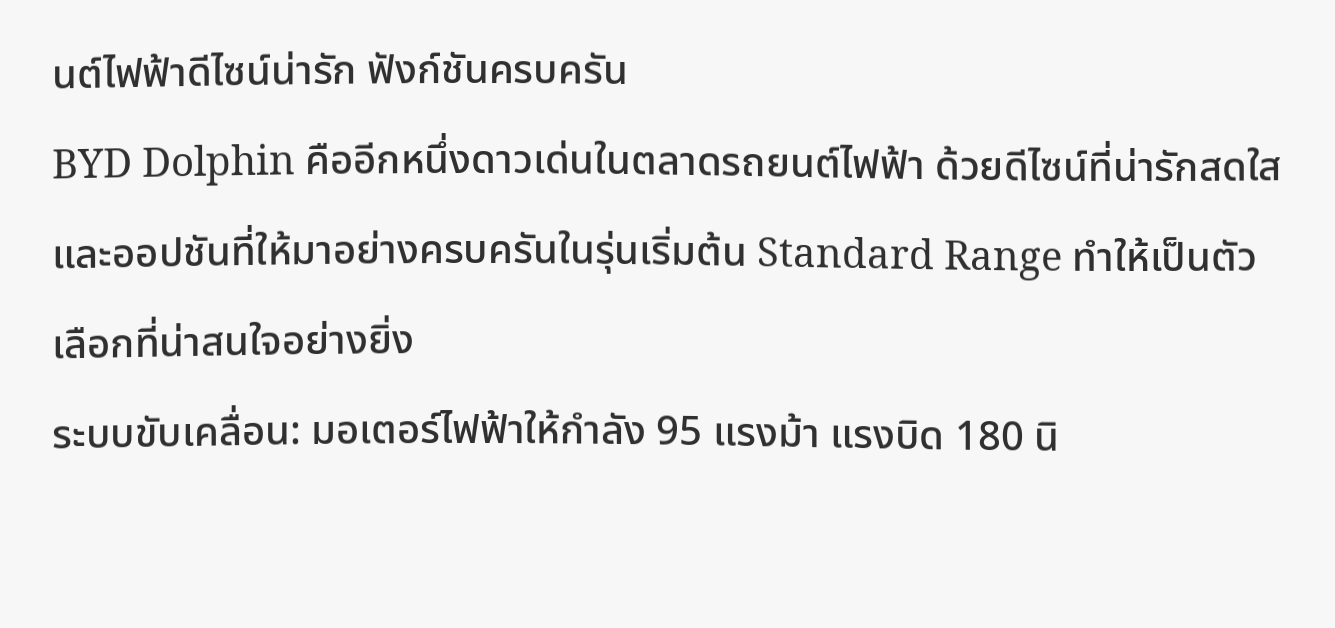นต์ไฟฟ้าดีไซน์น่ารัก ฟังก์ชันครบครัน
BYD Dolphin คืออีกหนึ่งดาวเด่นในตลาดรถยนต์ไฟฟ้า ด้วยดีไซน์ที่น่ารักสดใส และออปชันที่ให้มาอย่างครบครันในรุ่นเริ่มต้น Standard Range ทำให้เป็นตัวเลือกที่น่าสนใจอย่างยิ่ง
ระบบขับเคลื่อน: มอเตอร์ไฟฟ้าให้กำลัง 95 แรงม้า แรงบิด 180 นิ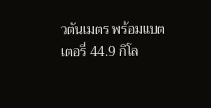วตันเมตร พร้อมแบตเตอรี่ 44.9 กิโล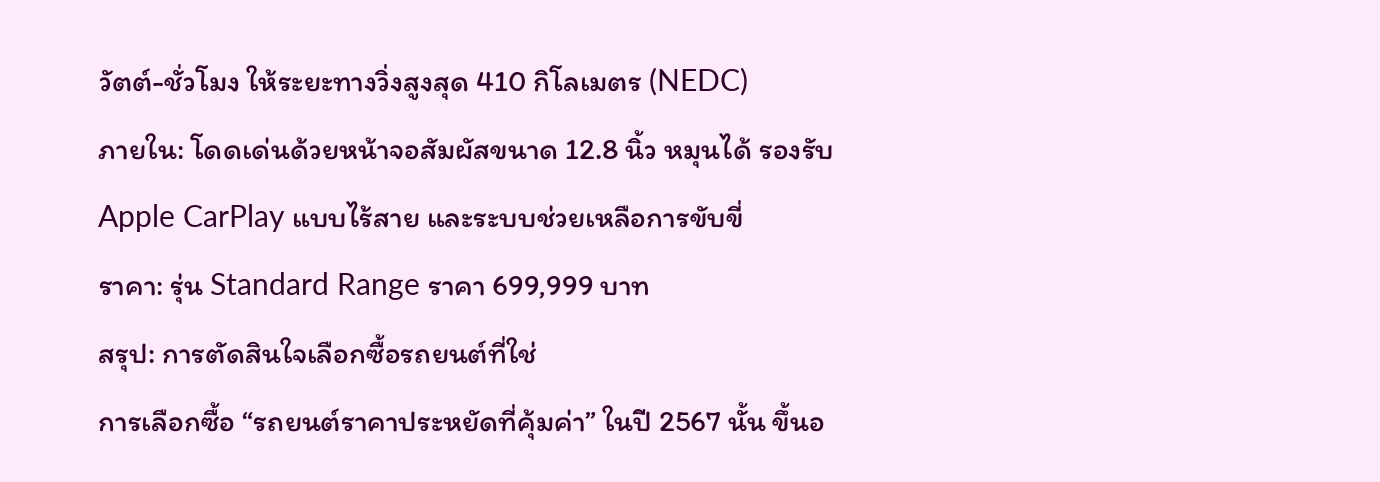วัตต์-ชั่วโมง ให้ระยะทางวิ่งสูงสุด 410 กิโลเมตร (NEDC)
ภายใน: โดดเด่นด้วยหน้าจอสัมผัสขนาด 12.8 นิ้ว หมุนได้ รองรับ Apple CarPlay แบบไร้สาย และระบบช่วยเหลือการขับขี่
ราคา: รุ่น Standard Range ราคา 699,999 บาท
สรุป: การตัดสินใจเลือกซื้อรถยนต์ที่ใช่
การเลือกซื้อ “รถยนต์ราคาประหยัดที่คุ้มค่า” ในปี 2567 นั้น ขึ้นอ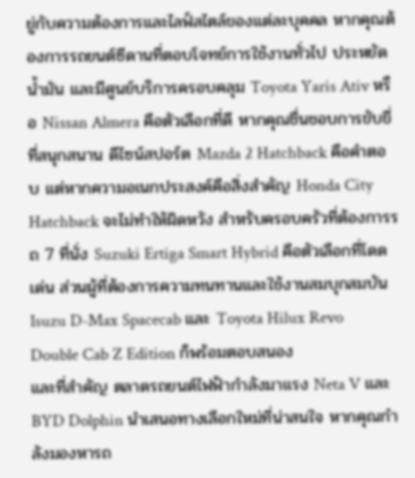ยู่กับความต้องการและไลฟ์สไตล์ของแต่ละบุคคล หากคุณต้องการรถยนต์ซีดานที่ตอบโจทย์การใช้งานทั่วไป ประหยัดน้ำมัน และมีศูนย์บริการครอบคลุม Toyota Yaris Ativ หรือ Nissan Almera คือตัวเลือกที่ดี หากคุณชื่นชอบการขับขี่ที่สนุกสนาน ดีไซน์สปอร์ต Mazda 2 Hatchback คือคำตอบ แต่หากความอเนกประสงค์คือสิ่งสำคัญ Honda City Hatchback จะไม่ทำให้ผิดหวัง สำหรับครอบครัวที่ต้องการรถ 7 ที่นั่ง Suzuki Ertiga Smart Hybrid คือตัวเลือกที่โดดเด่น ส่วนผู้ที่ต้องการความทนทานและใช้งานสมบุกสมบัน Isuzu D-Max Spacecab และ Toyota Hilux Revo Double Cab Z Edition ก็พร้อมตอบสนอง
และที่สำคัญ ตลาดรถยนต์ไฟฟ้ากำลังมาแรง Neta V และ BYD Dolphin นำเสนอทางเลือกใหม่ที่น่าสนใจ หากคุณกำลังมองหารถ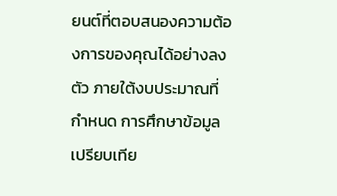ยนต์ที่ตอบสนองความต้องการของคุณได้อย่างลงตัว ภายใต้งบประมาณที่กำหนด การศึกษาข้อมูลเปรียบเทีย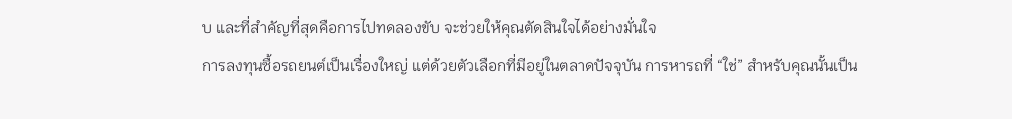บ และที่สำคัญที่สุดคือการไปทดลองขับ จะช่วยให้คุณตัดสินใจได้อย่างมั่นใจ
การลงทุนซื้อรถยนต์เป็นเรื่องใหญ่ แต่ด้วยตัวเลือกที่มีอยู่ในตลาดปัจจุบัน การหารถที่ “ใช่” สำหรับคุณนั้นเป็น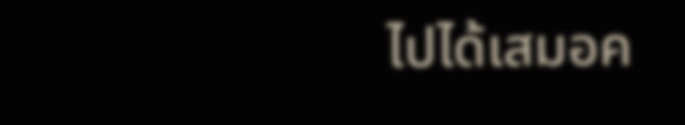ไปได้เสมอค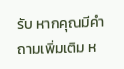รับ หากคุณมีคำถามเพิ่มเติม ห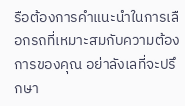รือต้องการคำแนะนำในการเลือกรถที่เหมาะสมกับความต้องการของคุณ อย่าลังเลที่จะปรึกษา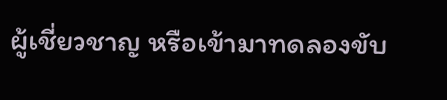ผู้เชี่ยวชาญ หรือเข้ามาทดลองขับ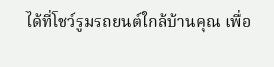ได้ที่โชว์รูมรถยนต์ใกล้บ้านคุณ เพื่อ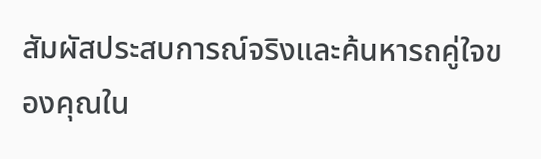สัมผัสประสบการณ์จริงและค้นหารถคู่ใจของคุณใน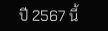ปี 2567 นี้